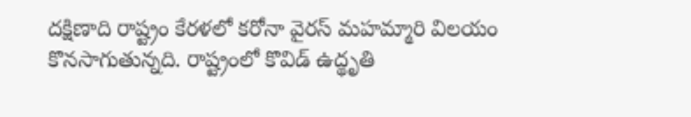దక్షిణాది రాష్ట్రం కేరళలో కరోనా వైరస్ మహమ్మారి విలయం కొనసాగుతున్నది. రాష్ట్రంలో కొవిడ్ ఉద్థృతి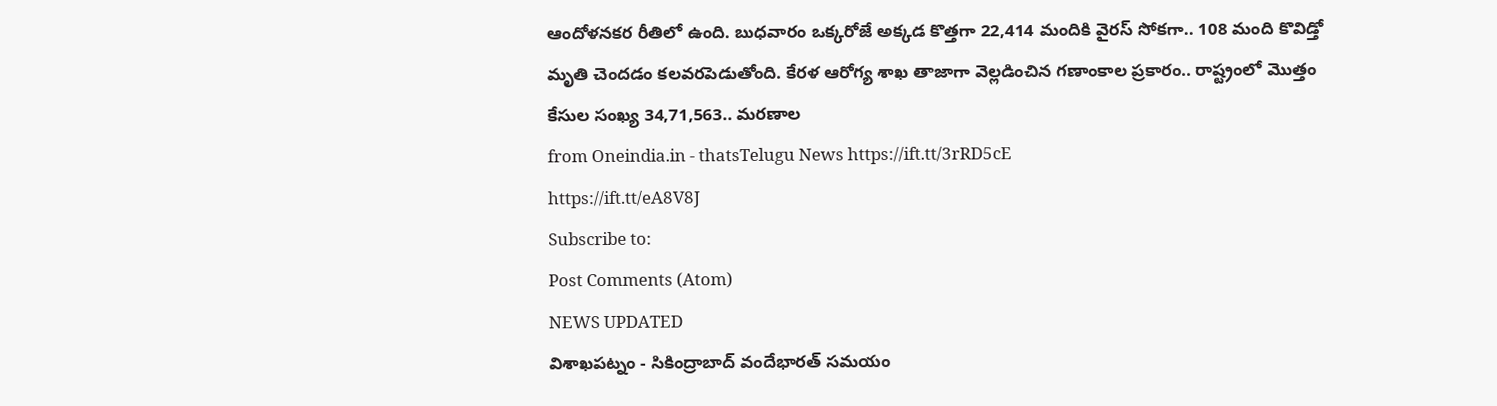ఆందోళనకర రీతిలో ఉంది. బుధవారం ఒక్కరోజే అక్కడ కొత్తగా 22,414 మందికి వైరస్ సోకగా.. 108 మంది కొవిడ్తో మృతి చెందడం కలవరపెడుతోంది. కేరళ ఆరోగ్య శాఖ తాజాగా వెల్లడించిన గణాంకాల ప్రకారం.. రాష్ట్రంలో మొత్తం కేసుల సంఖ్య 34,71,563.. మరణాల
from Oneindia.in - thatsTelugu News https://ift.tt/3rRD5cE
https://ift.tt/eA8V8J
Subscribe to:
Post Comments (Atom)
NEWS UPDATED
విశాఖపట్నం - సికింద్రాబాద్ వందేభారత్ సమయం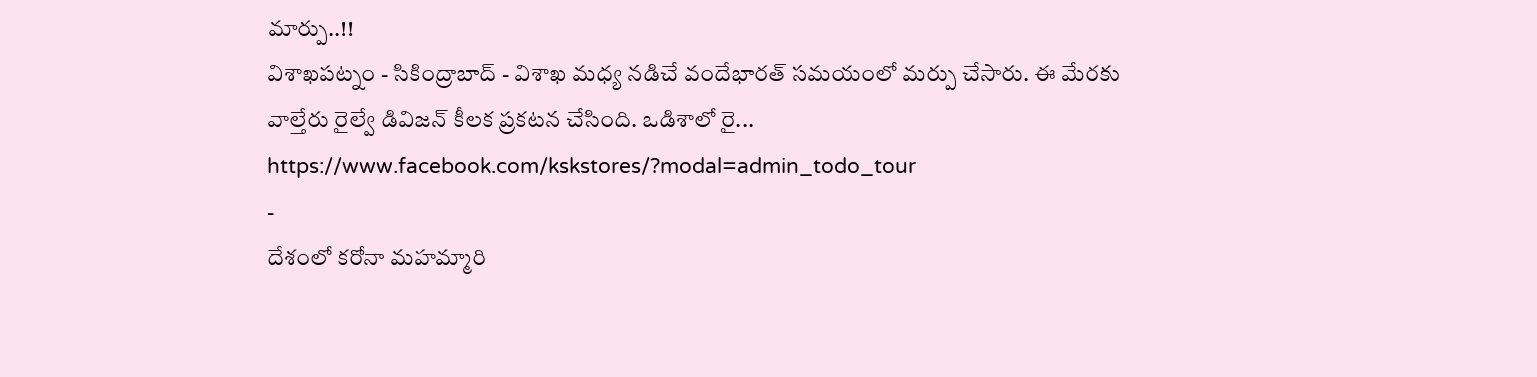మార్పు..!!
విశాఖపట్నం - సికింద్రాబాద్ - విశాఖ మధ్య నడిచే వందేభారత్ సమయంలో మర్పు చేసారు. ఈ మేరకు వాల్తేరు రైల్వే డివిజన్ కీలక ప్రకటన చేసింది. ఒడిశాలో రై...
https://www.facebook.com/kskstores/?modal=admin_todo_tour
-
దేశంలో కరోనా మహమ్మారి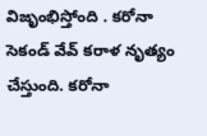విజృంభిస్తోంది . కరోనా సెకండ్ వేవ్ కరాళ నృత్యం చేస్తుంది. కరోనా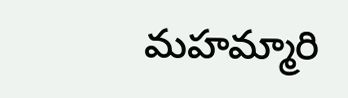మహమ్మారి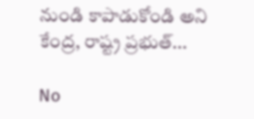నుండి కాపాడుకోండి అని కేంద్ర, రాష్ట్ర ప్రభుత్...

No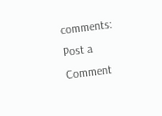comments:
Post a Comment